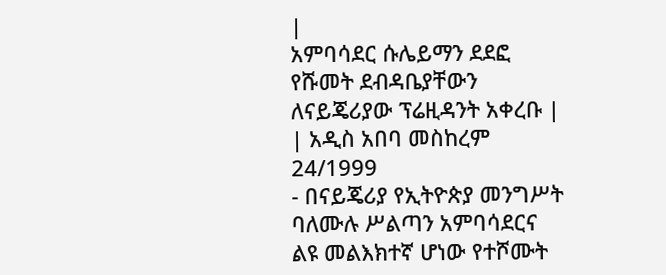|
አምባሳደር ሱሌይማን ደደፎ የሹመት ደብዳቤያቸውን ለናይጄሪያው ፕሬዚዳንት አቀረቡ |
| አዲስ አበባ መስከረም 24/1999
- በናይጄሪያ የኢትዮጵያ መንግሥት ባለሙሉ ሥልጣን አምባሳደርና ልዩ መልእክተኛ ሆነው የተሾሙት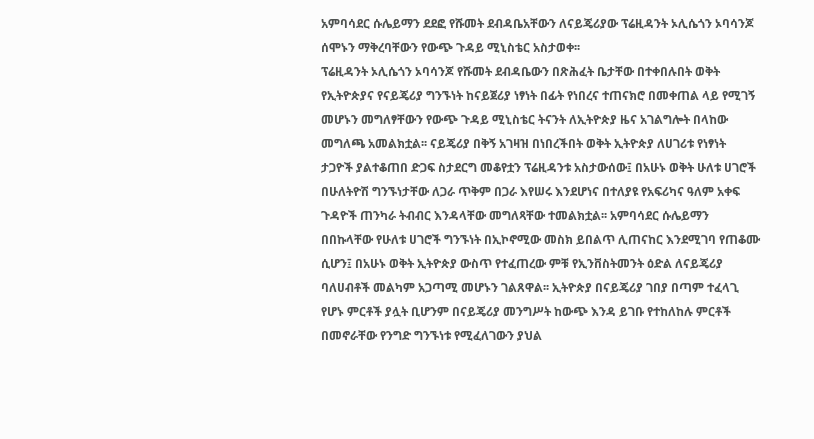አምባሳደር ሱሌይማን ደደፎ የሹመት ደብዳቤአቸውን ለናይጄሪያው ፕሬዚዳንት ኦሊሴጎን ኦባሳንጆ ሰሞኑን ማቅረባቸውን የውጭ ጉዳይ ሚኒስቴር አስታወቀ፡፡
ፕሬዚዳንት ኦሊሴጎን ኦባሳንጆ የሹመት ደብዳቤውን በጽሕፈት ቤታቸው በተቀበሉበት ወቅት የኢትዮጵያና የናይጄሪያ ግንኙነት ከናይጀሪያ ነፃነት በፊት የነበረና ተጠናክሮ በመቀጠል ላይ የሚገኝ መሆኑን መግለፃቸውን የውጭ ጉዳይ ሚኒስቴር ትናንት ለኢትዮጵያ ዜና አገልግሎት በላከው መግለጫ አመልክቷል፡፡ ናይጄሪያ በቅኝ አገዛዝ በነበረችበት ወቅት ኢትዮጵያ ለሀገሪቱ የነፃነት ታጋዮች ያልተቆጠበ ድጋፍ ስታደርግ መቆየቷን ፕሬዚዳንቱ አስታውሰው፤ በአሁኑ ወቅት ሁለቱ ሀገሮች በሁለትዮሽ ግንኙነታቸው ለጋራ ጥቅም በጋራ እየሠሩ እንደሆነና በተለያዩ የአፍሪካና ዓለም አቀፍ ጉዳዮች ጠንካራ ትብብር እንዳላቸው መግለጻቸው ተመልክቷል፡፡ አምባሳደር ሱሌይማን በበኩላቸው የሁለቱ ሀገሮች ግንኙነት በኢኮኖሚው መስክ ይበልጥ ሊጠናከር እንደሚገባ የጠቆሙ ሲሆን፤ በአሁኑ ወቅት ኢትዮጵያ ውስጥ የተፈጠረው ምቹ የኢንቨስትመንት ዕድል ለናይጄሪያ ባለሀብቶች መልካም አጋጣሚ መሆኑን ገልጸዋል፡፡ ኢትዮጵያ በናይጄሪያ ገበያ በጣም ተፈላጊ የሆኑ ምርቶች ያሏት ቢሆንም በናይጄሪያ መንግሥት ከውጭ እንዳ ይገቡ የተከለከሉ ምርቶች በመኖራቸው የንግድ ግንኙነቱ የሚፈለገውን ያህል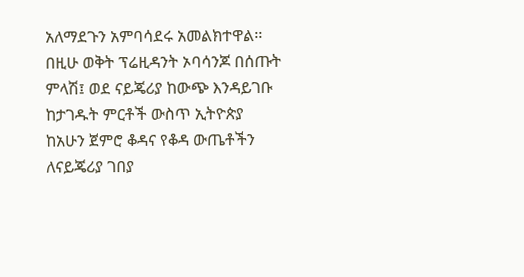አለማደጉን አምባሳደሩ አመልክተዋል፡፡በዚሁ ወቅት ፕሬዚዳንት ኦባሳንጆ በሰጡት ምላሽ፤ ወደ ናይጄሪያ ከውጭ እንዳይገቡ ከታገዱት ምርቶች ውስጥ ኢትዮጵያ ከአሁን ጀምሮ ቆዳና የቆዳ ውጤቶችን ለናይጄሪያ ገበያ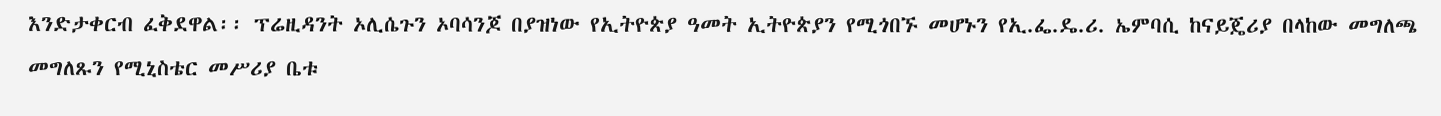እንድታቀርብ ፈቅደዋል፡፡ ፕሬዚዳንት ኦሊሴጉን ኦባሳንጆ በያዝነው የኢትዮጵያ ዓመት ኢትዮጵያን የሚጎበኙ መሆኑን የኢ.ፌ.ዴ.ሪ. ኤምባሲ ከናይጄሪያ በላከው መግለጫ መግለጹን የሚኒስቴር መሥሪያ ቤቱ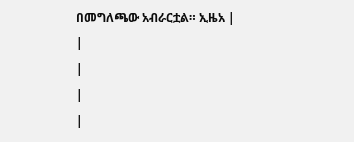በመግለጫው አብራርቷል። ኢዜአ |
|
|
|
|